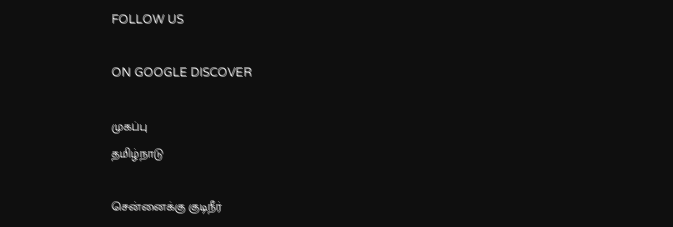FOLLOW US

ON GOOGLE DISCOVER

முகப்பு
தமிழ்நாடு

சென்னைக்கு குடிநீர்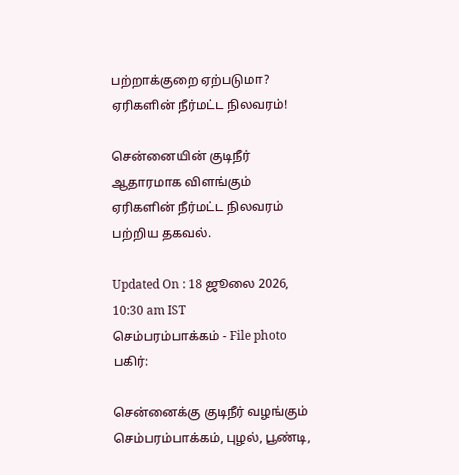பற்றாக்குறை ஏற்படுமா? ஏரிகளின் நீர்மட்ட நிலவரம்!

சென்னையின் குடிநீர் ஆதாரமாக விளங்கும் ஏரிகளின் நீர்மட்ட நிலவரம் பற்றிய தகவல்.

Updated On : 18 ஜூலை 2026, 10:30 am IST
செம்பரம்பாக்கம் - File photo
பகிர்:

சென்னைக்கு குடிநீர் வழங்கும் செம்பரம்பாக்கம், புழல், பூண்டி,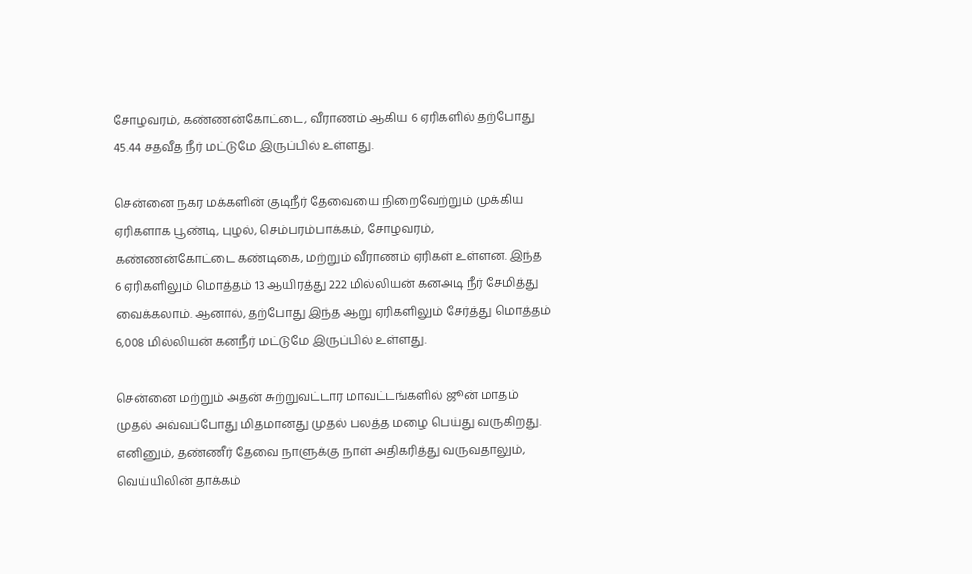சோழவரம், கண்ணன்கோட்டை, வீராணம் ஆகிய 6 ஏரிகளில் தற்போது 45.44 சதவீத நீர் மட்டுமே இருப்பில் உள்ளது.

சென்னை நகர மக்களின் குடிநீர் தேவையை நிறைவேற்றும் முக்கிய ஏரிகளாக பூண்டி, புழல், செம்பரம்பாக்கம், சோழவரம், கண்ணன்கோட்டை கண்டிகை, மற்றும் வீராணம் ஏரிகள் உள்ளன. இந்த 6 ஏரிகளிலும் மொத்தம் 13 ஆயிரத்து 222 மில்லியன் கனஅடி நீர் சேமித்து வைக்கலாம். ஆனால், தற்போது இந்த ஆறு ஏரிகளிலும் சேர்த்து மொத்தம் 6,008 மில்லியன் கனநீர் மட்டுமே இருப்பில் உள்ளது.

சென்னை மற்றும் அதன் சுற்றுவட்டார மாவட்டங்களில் ஜூன் மாதம் முதல் அவ்வப்போது மிதமானது முதல் பலத்த மழை பெய்து வருகிறது. எனினும், தண்ணீர் தேவை நாளுக்கு நாள் அதிகரித்து வருவதாலும், வெய்யிலின் தாக்கம்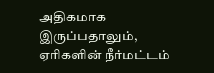அதிகமாக இருப்பதாலும், ஏரிகளின் நீர்மட்டம்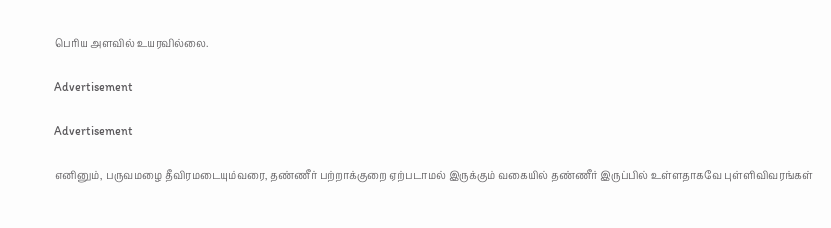பெரிய அளவில் உயரவில்லை.

Advertisement

Advertisement

எனினும், பருவமழை தீவிரமடையும்வரை, தண்ணீர் பற்றாக்குறை ஏற்படாமல் இருக்கும் வகையில் தண்ணீர் இருப்பில் உள்ளதாகவே புள்ளிவிவரங்கள்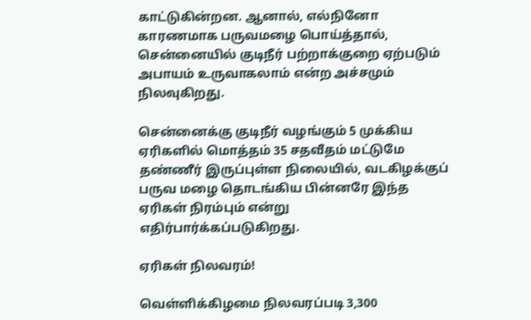காட்டுகின்றன. ஆனால், எல்நினோ காரணமாக பருவமழை பொய்த்தால், சென்னையில் குடிநீர் பற்றாக்குறை ஏற்படும் அபாயம் உருவாகலாம் என்ற அச்சமும் நிலவுகிறது.

சென்னைக்கு குடிநீர் வழங்கும் 5 முக்கிய ஏரிகளில் மொத்தம் 35 சதவீதம் மட்டுமே தண்ணீர் இருப்புள்ள நிலையில், வடகிழக்குப் பருவ மழை தொடங்கிய பின்னரே இந்த ஏரிகள் நிரம்பும் என்று எதிர்பார்க்கப்படுகிறது.

ஏரிகள் நிலவரம்!

வெள்ளிக்கிழமை நிலவரப்படி 3,300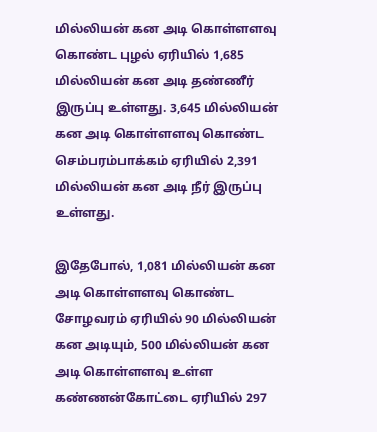மில்லியன் கன அடி கொள்ளளவு கொண்ட புழல் ஏரியில் 1,685 மில்லியன் கன அடி தண்ணீர் இருப்பு உள்ளது. 3,645 மில்லியன் கன அடி கொள்ளளவு கொண்ட செம்பரம்பாக்கம் ஏரியில் 2,391 மில்லியன் கன அடி நீர் இருப்பு உள்ளது.

இதேபோல், 1,081 மில்லியன் கன அடி கொள்ளளவு கொண்ட சோழவரம் ஏரியில் 90 மில்லியன் கன அடியும், 500 மில்லியன் கன அடி கொள்ளளவு உள்ள கண்ணன்கோட்டை ஏரியில் 297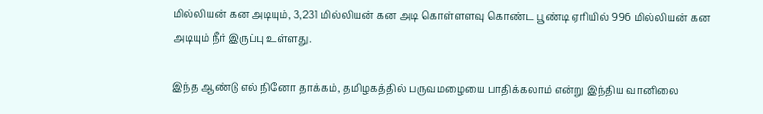மில்லியன் கன அடியும், 3,231 மில்லியன் கன அடி கொள்ளளவு கொண்ட பூண்டி ஏரியில் 996 மில்லியன் கன அடியும் நீர் இருப்பு உள்ளது.

இந்த ஆண்டு எல் நினோ தாக்கம், தமிழகத்தில் பருவமழையை பாதிக்கலாம் என்று இந்திய வானிலை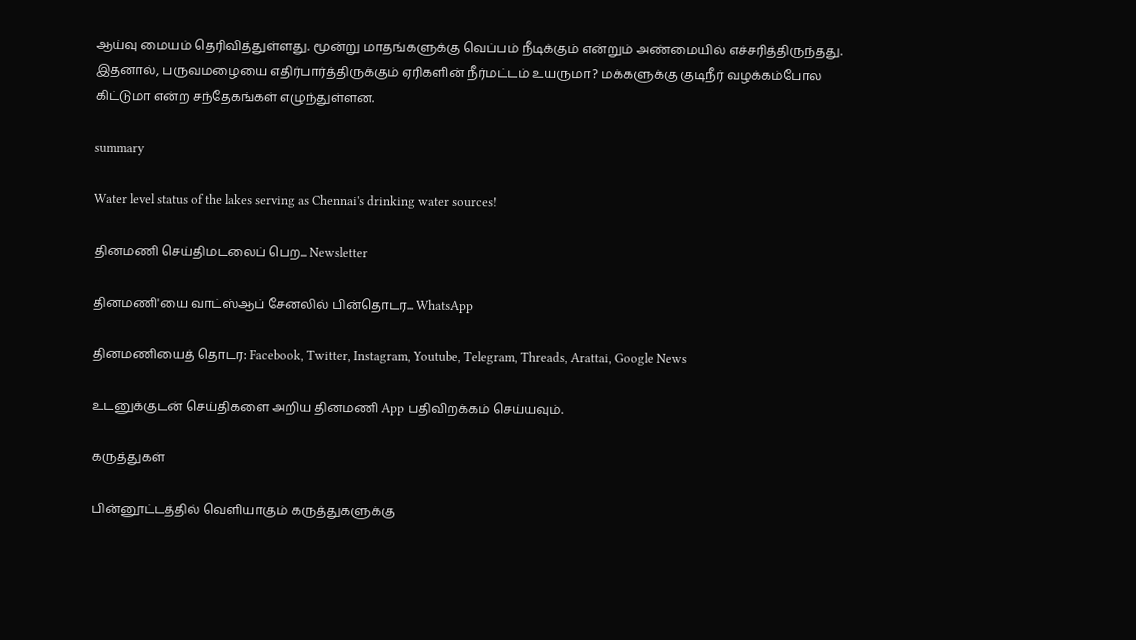ஆய்வு மையம் தெரிவித்துள்ளது. மூன்று மாதங்களுக்கு வெப்பம் நீடிக்கும் என்றும் அண்மையில் எச்சரித்திருந்தது. இதனால், பருவமழையை எதிர்பார்த்திருக்கும் ஏரிகளின் நீர்மட்டம் உயருமா? மக்களுக்கு குடிநீர் வழக்கம்போல கிட்டுமா என்ற சந்தேகங்கள் எழுந்துள்ளன.

summary

Water level status of the lakes serving as Chennai's drinking water sources!

தினமணி செய்திமடலைப் பெற... Newsletter

தினமணி'யை வாட்ஸ்ஆப் சேனலில் பின்தொடர... WhatsApp

தினமணியைத் தொடர: Facebook, Twitter, Instagram, Youtube, Telegram, Threads, Arattai, Google News

உடனுக்குடன் செய்திகளை அறிய தினமணி App பதிவிறக்கம் செய்யவும்.

கருத்துகள்

பின்னூட்டத்தில் வெளியாகும் கருத்துகளுக்கு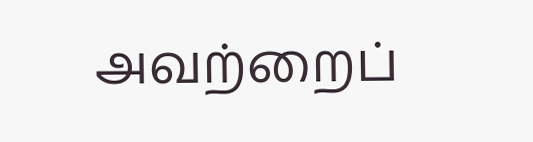அவற்றைப்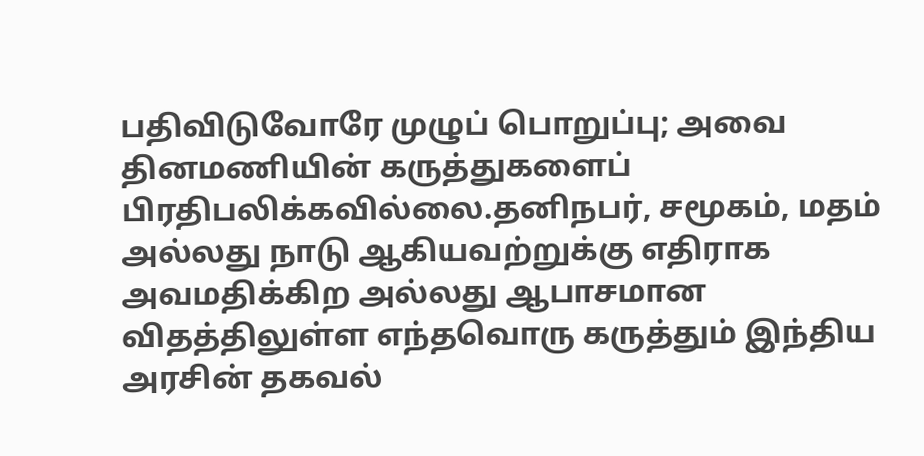பதிவிடுவோரே முழுப் பொறுப்பு; அவை தினமணியின் கருத்துகளைப் பிரதிபலிக்கவில்லை.தனிநபர், சமூகம், மதம் அல்லது நாடு ஆகியவற்றுக்கு எதிராக அவமதிக்கிற அல்லது ஆபாசமான விதத்திலுள்ள எந்தவொரு கருத்தும் இந்திய அரசின் தகவல்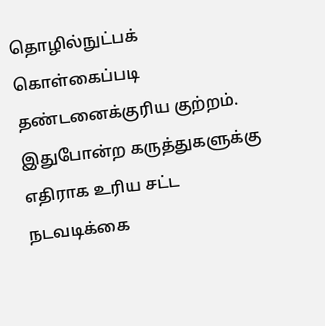தொழில்நுட்பக் கொள்கைப்படி தண்டனைக்குரிய குற்றம். இதுபோன்ற கருத்துகளுக்கு எதிராக உரிய சட்ட நடவடிக்கை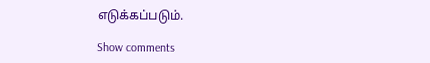எடுக்கப்படும்.

Show comments